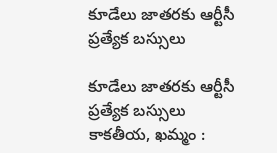కూడేలు జాతరకు ఆర్టీసీ ప్రత్యేక బస్సులు

కూడేలు జాతరకు ఆర్టీసీ ప్రత్యేక బస్సులు కాకతీయ, ఖమ్మం :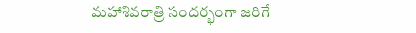మహాశివరాత్రి సందర్భంగా జరిగే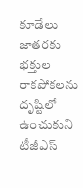కూడేలు జాతరకు భక్తుల రాకపోకలను దృష్టిలో ఉంచుకుని టీజీఎస్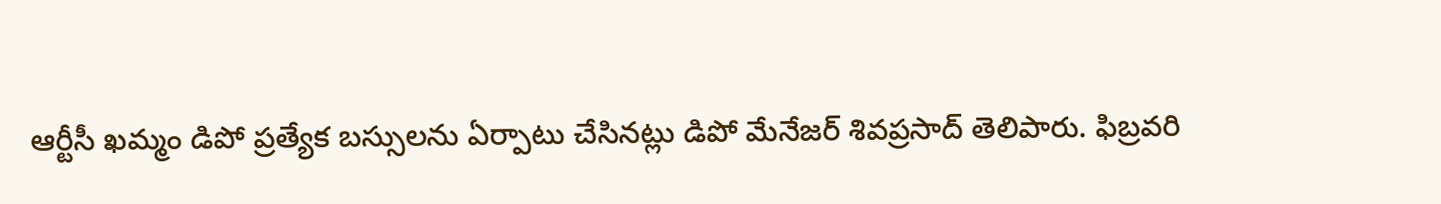ఆర్టీసీ ఖమ్మం డిపో ప్రత్యేక బస్సులను ఏర్పాటు చేసినట్లు డిపో మేనేజర్ శివప్రసాద్ తెలిపారు. ఫిబ్రవరి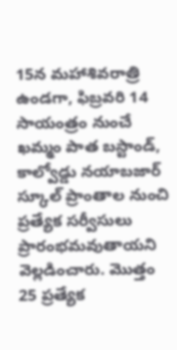15న మహాశివరాత్రి ఉండగా, ఫిబ్రవరి 14 సాయంత్రం నుంచే ఖమ్మం పాత బస్టాండ్, కాల్వోడ్డు నయాబజార్ స్కూల్ ప్రాంతాల నుంచి ప్రత్యేక సర్వీసులు ప్రారంభమవుతాయని వెల్లడించారు. మొత్తం 25 ప్రత్యేక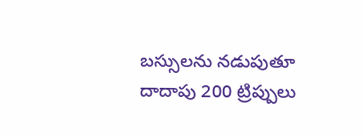బస్సులను నడుపుతూ దాదాపు 200 ట్రిప్పులు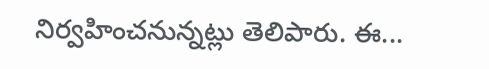నిర్వహించనున్నట్లు తెలిపారు. ఈ...